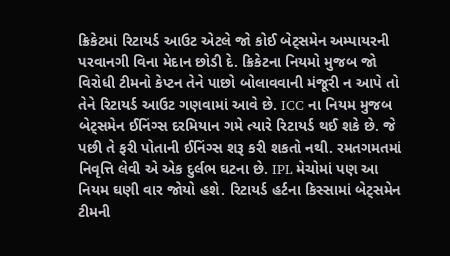ક્રિકેટમાં રિટાયર્ડ આઉટ એટલે જો કોઈ બેટ્સમેન અમ્પાયરની પરવાનગી વિના મેદાન છોડી દે. ક્રિકેટના નિયમો મુજબ જો વિરોધી ટીમનો કેપ્ટન તેને પાછો બોલાવવાની મંજૂરી ન આપે તો તેને રિટાયર્ડ આઉટ ગણવામાં આવે છે. ICC ના નિયમ મુજબ બેટ્સમેન ઈનિંગ્સ દરમિયાન ગમે ત્યારે રિટાયર્ડ થઈ શકે છે. જે પછી તે ફરી પોતાની ઈનિંગ્સ શરૂ કરી શકતો નથી. રમતગમતમાં નિવૃત્તિ લેવી એ એક દુર્લભ ઘટના છે. IPL મેચોમાં પણ આ નિયમ ઘણી વાર જોયો હશે. રિટાયર્ડ હર્ટના કિસ્સામાં બેટ્સમેન ટીમની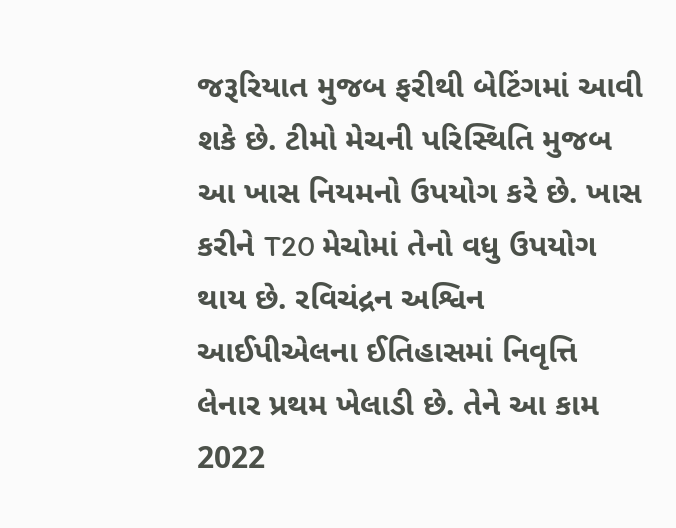જરૂરિયાત મુજબ ફરીથી બેટિંગમાં આવી શકે છે. ટીમો મેચની પરિસ્થિતિ મુજબ આ ખાસ નિયમનો ઉપયોગ કરે છે. ખાસ કરીને T20 મેચોમાં તેનો વધુ ઉપયોગ થાય છે. રવિચંદ્રન અશ્વિન આઈપીએલના ઈતિહાસમાં નિવૃત્તિ લેનાર પ્રથમ ખેલાડી છે. તેને આ કામ 2022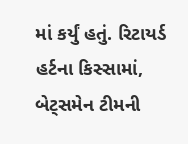માં કર્યું હતું. રિટાયર્ડ હર્ટના કિસ્સામાં, બેટ્સમેન ટીમની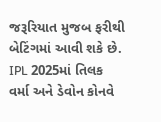જરૂરિયાત મુજબ ફરીથી બેટિંગમાં આવી શકે છે. IPL 2025માં તિલક વર્મા અને ડેવોન કોનવે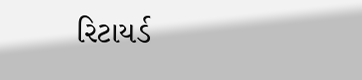રિટાયર્ડ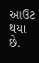આઉટ થયા છે.